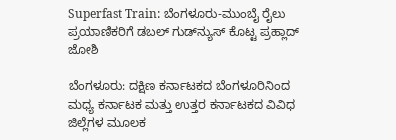Superfast Train: ಬೆಂಗಳೂರು-ಮುಂಬೈ ರೈಲು ಪ್ರಯಾಣಿಕರಿಗೆ ಡಬಲ್ ಗುಡ್‌ನ್ಯುಸ್ ಕೊಟ್ಟ ಪ್ರಹ್ಲಾದ್ ಜೋಶಿ

ಬೆಂಗಳೂರು: ದಕ್ಷಿಣ ಕರ್ನಾಟಕದ ಬೆಂಗಳೂರಿನಿಂದ ಮಧ್ಯ ಕರ್ನಾಟಕ ಮತ್ತು ಉತ್ತರ ಕರ್ನಾಟಕದ ವಿವಿಧ ಜಿಲ್ಲೆಗಳ ಮೂಲಕ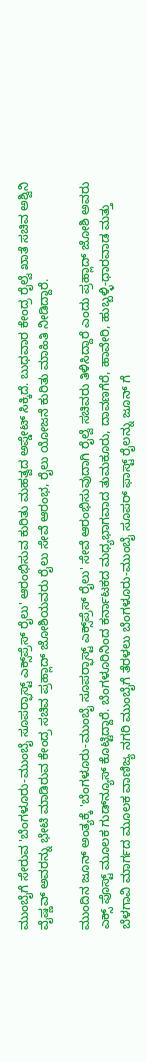ಮುಂಬೈಗೆ ಸೇರುವ 'ಬೆಂಗಳೂರು-ಮುಂಬೈ ಸೂಪರ್‍ಫಾಸ್ಟ್ ಎಕ್ಸ್‌ಪ್ರೆಸ್ ರೈಲು' ಆರಂಭಿಸುವ ಕುರಿತು ಮಹತ್ವದ ಅಪ್ಡೇಟ್ ಸಿಕ್ಕಿದೆ. ಬುಧವಾರ ಕೇಂದ್ರ ರೈಲ್ವೆ ಖಾತೆ ಸಚಿವ ಅಶ್ವಿನಿ ವೈಷ್ಣವ್ ಅವರನ್ನು ಭೇಟಿ ಮಾಡಿರುವ ಕೇಂದ್ರ ಸಚಿವ ಪ್ರಹ್ಲಾದ್ ಜೋಶಿಯವರು ರೈಲು ಸೇವೆ ಆರಂಭ, ರೈಲು ಯೋಜನೆ ಕುರಿತು ಮಾಹಿತಿ ನೀಡಿದ್ದಾರೆ.

ಮುಂದಿನ ಜೂನ್ ಅಂತ್ಯಕ್ಕೆ 'ಬೆಂಗಳೂರು-ಮುಂಬೈ ಸೂಪರ್‍ಫಾಸ್ಟ್ ಎಕ್ಸ್‌ಪ್ರೆಸ್ ರೈಲು' ಸೇವೆ ಆರಂಭಿಸುವುದಾಗಿ ರೈಲ್ವೆ ಸಚಿವರು ತಿಳಿಸಿದ್ದಾರೆ ಎಂದು ಪ್ರಹ್ಲಾದ್ ಜೋಶಿ ಅವರು ಎಕ್ಸ್ ಪೊಸ್ಟ್ ಮೂಲಕ ಗುಡ್‌ನ್ಯೂಸ್ ಕೊಟ್ಟಿದ್ದಾರೆ. ಬೆಂಗಳೂರಿನಿಂದ ಕರ್ನಾಟಕದ ಮಧ್ಯಭಾಗವಾದ ತುಮಕೂರು, ದಾವಣಗೆರೆ, ಹಾವೇರಿ, ಹುಬ್ಬಳ್ಳಿ-ಧಾರವಾಡ ಮತ್ತು ಬೆಳಗಾವಿ ಮಾರ್ಗದ ಮೂಲಕ ವಾಣಿಜ್ಯ ನಗರಿ ಮುಂಬೈಗೆ ತೆರಳಲು ಬೆಂಗಳೂರು-ಮುಂಬೈ ಸೂಪರ್ ಫಾಸ್ಟ್ ರೈಲನ್ನು ಜೂನ್ ಗೆ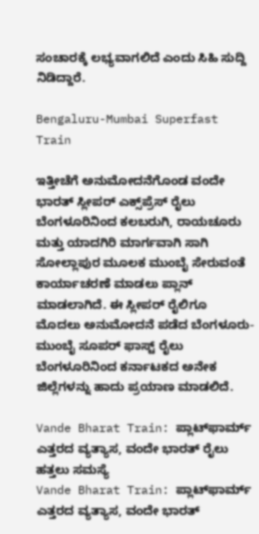ಸಂಚಾರಕ್ಕೆ ಲಭ್ಯವಾಗಲಿದೆ ಎಂದು ಸಿಹಿ ಸುದ್ದಿ ನಿಡಿದ್ದಾರೆ.

Bengaluru-Mumbai Superfast Train

ಇತ್ತೀಚೆಗೆ ಅನುಮೋದನೆಗೊಂಡ ವಂದೇ ಭಾರತ್ ಸ್ಲೀಪರ್ ಎಕ್ಸ್‌ಪ್ರೆಸ್ ರೈಲು ಬೆಂಗಳೂರಿನಿಂದ ಕಲಬರುಗಿ, ರಾಯಚೂರು ಮತ್ತು ಯಾದಗಿರಿ ಮಾರ್ಗವಾಗಿ ಸಾಗಿ ಸೋಲ್ಲಾಪುರ ಮೂಲಕ ಮುಂಬೈ ಸೇರುವಂತೆ ಕಾರ್ಯಾಚರಣೆ ಮಾಡಲು ಪ್ಲಾನ್ ಮಾಡಲಾಗಿದೆ. ಈ ಸ್ಲೀಪರ್ ರೈಲಿಗೂ ಮೊದಲು ಅನುಮೋದನೆ ಪಡೆದ ಬೆಂಗಳೂರು-ಮುಂಬೈ ಸೂಪರ್ ಫಾಸ್ಟ್ ರೈಲು ಬೆಂಗಳೂರಿನಿಂದ ಕರ್ನಾಟಕದ ಅನೇಕ ಜಿಲ್ಲೆಗಳನ್ನು ಹಾದು ಪ್ರಯಾಣ ಮಾಡಲಿದೆ.

Vande Bharat Train: ಪ್ಲಾಟ್‌ಫಾರ್ಮ್ ಎತ್ತರದ ವ್ಯತ್ಯಾಸ, ವಂದೇ ಭಾರತ್ ರೈಲು ಹತ್ತಲು ಸಮಸ್ಯೆ
Vande Bharat Train: ಪ್ಲಾಟ್‌ಫಾರ್ಮ್ ಎತ್ತರದ ವ್ಯತ್ಯಾಸ, ವಂದೇ ಭಾರತ್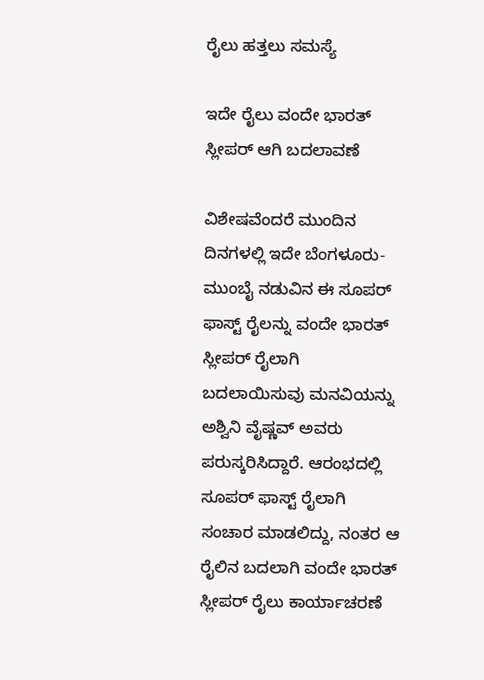ರೈಲು ಹತ್ತಲು ಸಮಸ್ಯೆ

ಇದೇ ರೈಲು ವಂದೇ ಭಾರತ್ ಸ್ಲೀಪರ್ ಆಗಿ ಬದಲಾವಣೆ

ವಿಶೇಷವೆಂದರೆ ಮುಂದಿನ ದಿನಗಳಲ್ಲಿ ಇದೇ ಬೆಂಗಳೂರು- ಮುಂಬೈ ನಡುವಿನ ಈ ಸೂಪರ್ ಫಾಸ್ಟ್ ರೈಲನ್ನು ವಂದೇ ಭಾರತ್ ಸ್ಲೀಪರ್ ರೈಲಾಗಿ ಬದಲಾಯಿಸುವು ಮನವಿಯನ್ನು ಅಶ್ವಿನಿ ವೈಷ್ಣವ್ ಅವರು ಪರುಸ್ಕರಿಸಿದ್ದಾರೆ. ಆರಂಭದಲ್ಲಿ ಸೂಪರ್ ಫಾಸ್ಟ್ ರೈಲಾಗಿ ಸಂಚಾರ ಮಾಡಲಿದ್ದು, ನಂತರ ಆ ರೈಲಿನ ಬದಲಾಗಿ ವಂದೇ ಭಾರತ್ ಸ್ಲೀಪರ್ ರೈಲು ಕಾರ್ಯಾಚರಣೆ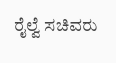ರೈಲ್ವೆ ಸಚಿವರು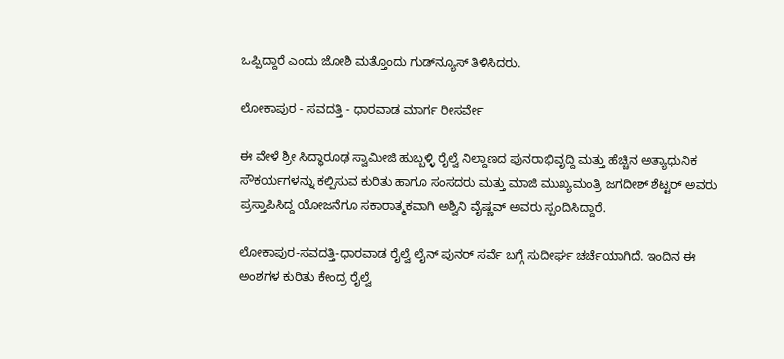ಒಪ್ಪಿದ್ದಾರೆ ಎಂದು ಜೋಶಿ ಮತ್ತೊಂದು ಗುಡ್‌ನ್ಯೂಸ್ ತಿಳಿಸಿದರು.

ಲೋಕಾಪುರ - ಸವದತ್ತಿ - ಧಾರವಾಡ ಮಾರ್ಗ ರೀಸರ್ವೇ

ಈ ವೇಳೆ ಶ್ರೀ ಸಿದ್ಧಾರೂಢ ಸ್ವಾಮೀಜಿ ಹುಬ್ಬಳ್ಳಿ ರೈಲ್ವೆ ನಿಲ್ದಾಣದ ಪುನರಾಭಿವೃದ್ದಿ ಮತ್ತು ಹೆಚ್ಚಿನ ಅತ್ಯಾಧುನಿಕ ಸೌಕರ್ಯಗಳನ್ನು ಕಲ್ಪಿಸುವ ಕುರಿತು ಹಾಗೂ ಸಂಸದರು ಮತ್ತು ಮಾಜಿ ಮುಖ್ಯಮಂತ್ರಿ ಜಗದೀಶ್ ಶೆಟ್ಟರ್ ಅವರು ಪ್ರಸ್ತಾಪಿಸಿದ್ದ ಯೋಜನೆಗೂ ಸಕಾರಾತ್ಮಕವಾಗಿ ಅಶ್ವಿನಿ ವೈಷ್ಣವ್ ಅವರು ಸ್ಪಂದಿಸಿದ್ದಾರೆ.

ಲೋಕಾಪುರ-ಸವದತ್ತಿ-ಧಾರವಾಡ ರೈಲ್ವೆ ಲೈನ್ ಪುನರ್ ಸರ್ವೆ ಬಗ್ಗೆ ಸುದೀರ್ಘ ಚರ್ಚೆಯಾಗಿದೆ. ಇಂದಿನ ಈ ಅಂಶಗಳ ಕುರಿತು ಕೇಂದ್ರ ರೈಲ್ವೆ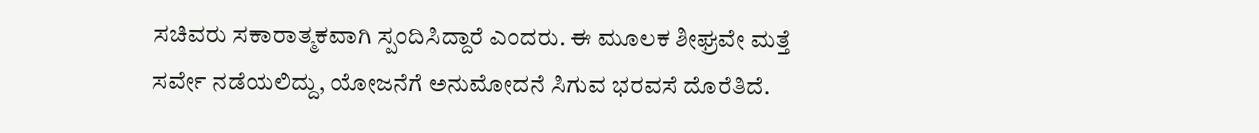ಸಚಿವರು ಸಕಾರಾತ್ಮಕವಾಗಿ ಸ್ಪಂದಿಸಿದ್ದಾರೆ ಎಂದರು. ಈ ಮೂಲಕ ಶೀಘ್ರವೇ ಮತ್ತೆ ಸರ್ವೇ ನಡೆಯಲಿದ್ದು, ಯೋಜನೆಗೆ ಅನುಮೋದನೆ ಸಿಗುವ ಭರವಸೆ ದೊರೆತಿದೆ.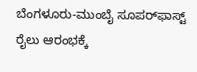ಬೆಂಗಳೂರು-ಮುಂಬೈ ಸೂಪರ್‍‌ಫಾಸ್ಟ್ ರೈಲು ಆರಂಭಕ್ಕೆ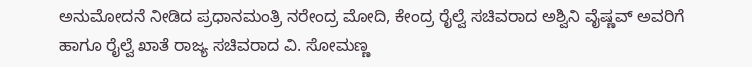ಅನುಮೋದನೆ ನೀಡಿದ ಪ್ರಧಾನಮಂತ್ರಿ ನರೇಂದ್ರ ಮೋದಿ, ಕೇಂದ್ರ ರೈಲ್ವೆ ಸಚಿವರಾದ ಅಶ್ವಿನಿ ವೈಷ್ಣವ್ ಅವರಿಗೆ ಹಾಗೂ ರೈಲ್ವೆ ಖಾತೆ ರಾಜ್ಯ ಸಚಿವರಾದ ವಿ. ಸೋಮಣ್ಣ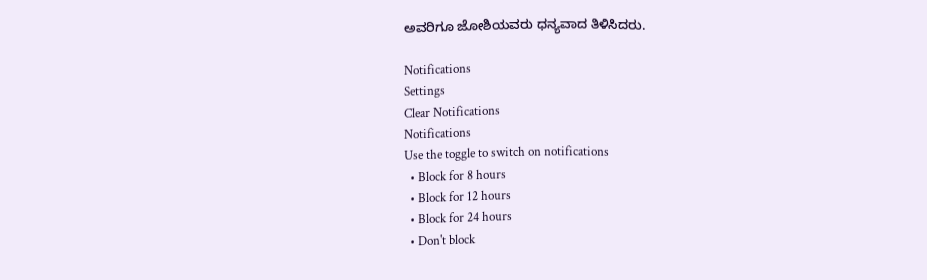ಅವರಿಗೂ ಜೋಶಿಯವರು ಧನ್ಯವಾದ ತಿಳಿಸಿದರು.

Notifications
Settings
Clear Notifications
Notifications
Use the toggle to switch on notifications
  • Block for 8 hours
  • Block for 12 hours
  • Block for 24 hours
  • Don't block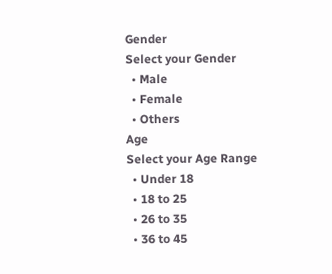Gender
Select your Gender
  • Male
  • Female
  • Others
Age
Select your Age Range
  • Under 18
  • 18 to 25
  • 26 to 35
  • 36 to 45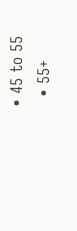• 45 to 55
  • 55+